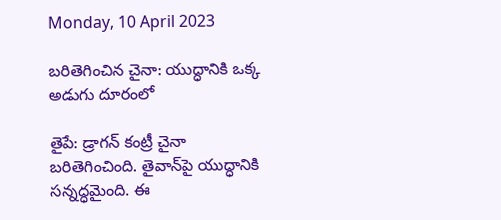Monday, 10 April 2023

బరితెగించిన చైనా: యుద్ధానికి ఒక్క అడుగు దూరంలో

తైపే: డ్రాగన్ కంట్రీ చైనా బరితెగించింది. తైవాన్‌పై యుద్ధానికి సన్నద్ధమైంది. ఈ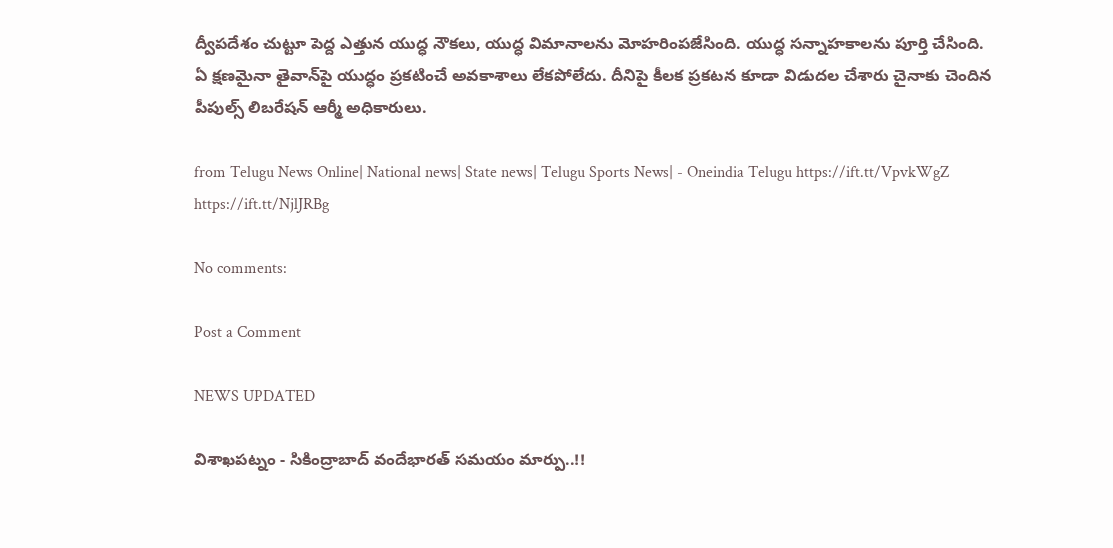ద్వీపదేశం చుట్టూ పెద్ద ఎత్తున యుద్ధ నౌకలు, యుద్ధ విమానాలను మోహరింపజేసింది. యుద్ధ సన్నాహకాలను పూర్తి చేసింది. ఏ క్షణమైనా తైవాన్‌పై యుద్ధం ప్రకటించే అవకాశాలు లేకపోలేదు. దీనిపై కీలక ప్రకటన కూడా విడుదల చేశారు చైనాకు చెందిన పీపుల్స్ లిబరేషన్ ఆర్మీ అధికారులు.

from Telugu News Online| National news| State news| Telugu Sports News| - Oneindia Telugu https://ift.tt/VpvkWgZ
https://ift.tt/NjlJRBg

No comments:

Post a Comment

NEWS UPDATED

విశాఖపట్నం - సికింద్రాబాద్ వందేభారత్ సమయం మార్పు..!!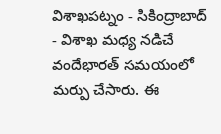విశాఖపట్నం - సికింద్రాబాద్ - విశాఖ మధ్య నడిచే వందేభారత్ సమయంలో మర్పు చేసారు. ఈ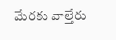మేరకు వాల్తేరు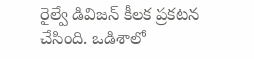రైల్వే డివిజన్ కీలక ప్రకటన చేసింది. ఒడిశాలో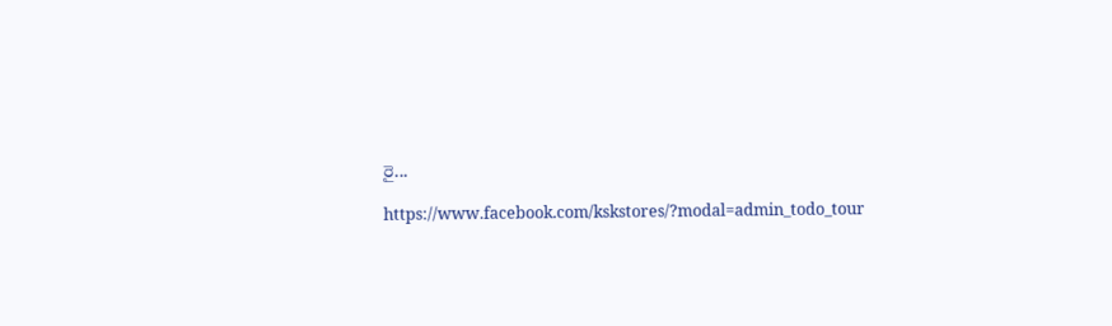రై...

https://www.facebook.com/kskstores/?modal=admin_todo_tour